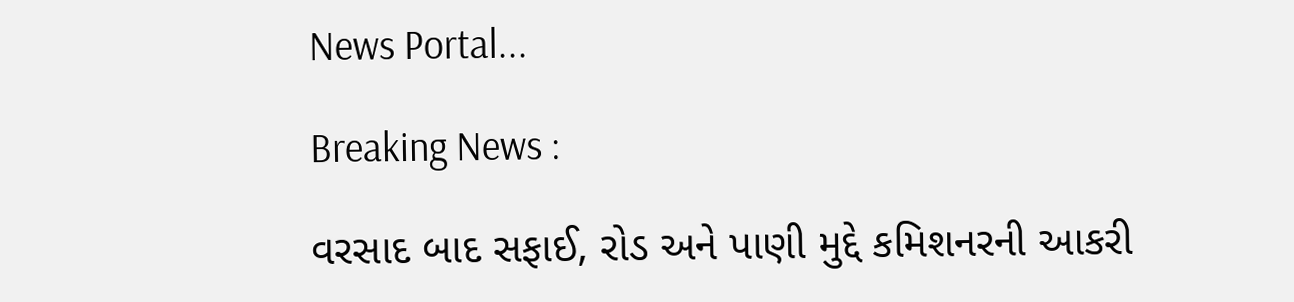News Portal...

Breaking News :

વરસાદ બાદ સફાઈ, રોડ અને પાણી મુદ્દે કમિશનરની આકરી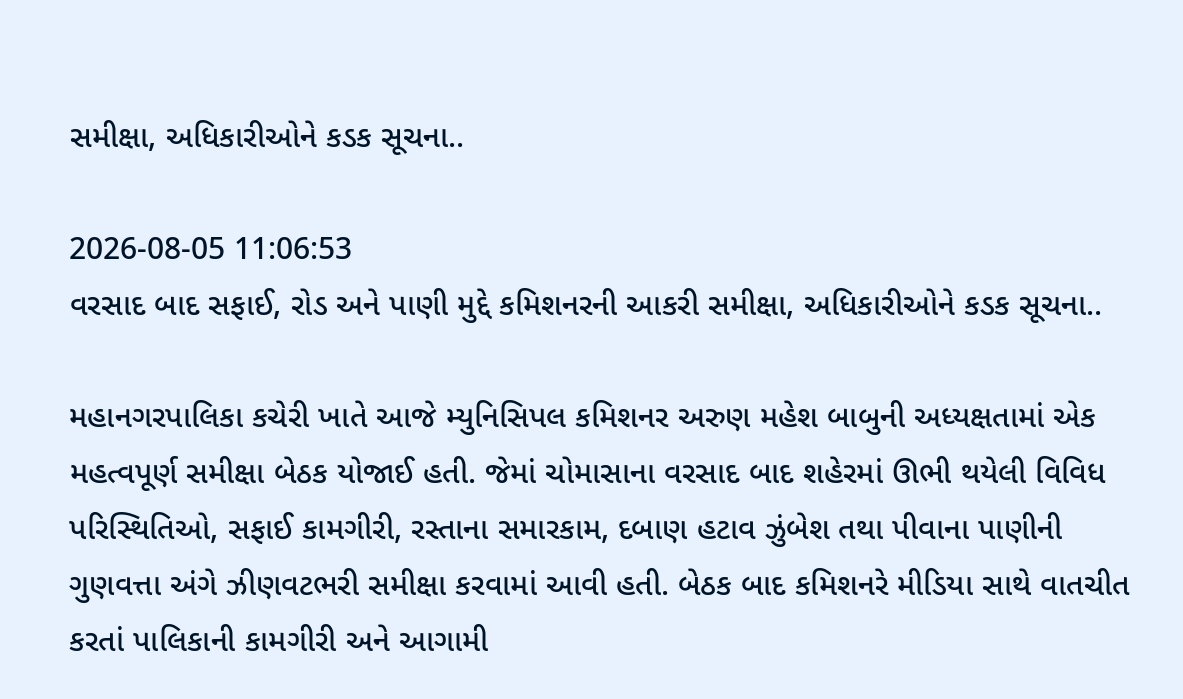સમીક્ષા, અધિકારીઓને કડક સૂચના..

2026-08-05 11:06:53
વરસાદ બાદ સફાઈ, રોડ અને પાણી મુદ્દે કમિશનરની આકરી સમીક્ષા, અધિકારીઓને કડક સૂચના..

મહાનગરપાલિકા કચેરી ખાતે આજે મ્યુનિસિપલ કમિશનર અરુણ મહેશ બાબુની અધ્યક્ષતામાં એક મહત્વપૂર્ણ સમીક્ષા બેઠક યોજાઈ હતી. જેમાં ચોમાસાના વરસાદ બાદ શહેરમાં ઊભી થયેલી વિવિધ પરિસ્થિતિઓ, સફાઈ કામગીરી, રસ્તાના સમારકામ, દબાણ હટાવ ઝુંબેશ તથા પીવાના પાણીની ગુણવત્તા અંગે ઝીણવટભરી સમીક્ષા કરવામાં આવી હતી. બેઠક બાદ કમિશનરે મીડિયા સાથે વાતચીત કરતાં પાલિકાની કામગીરી અને આગામી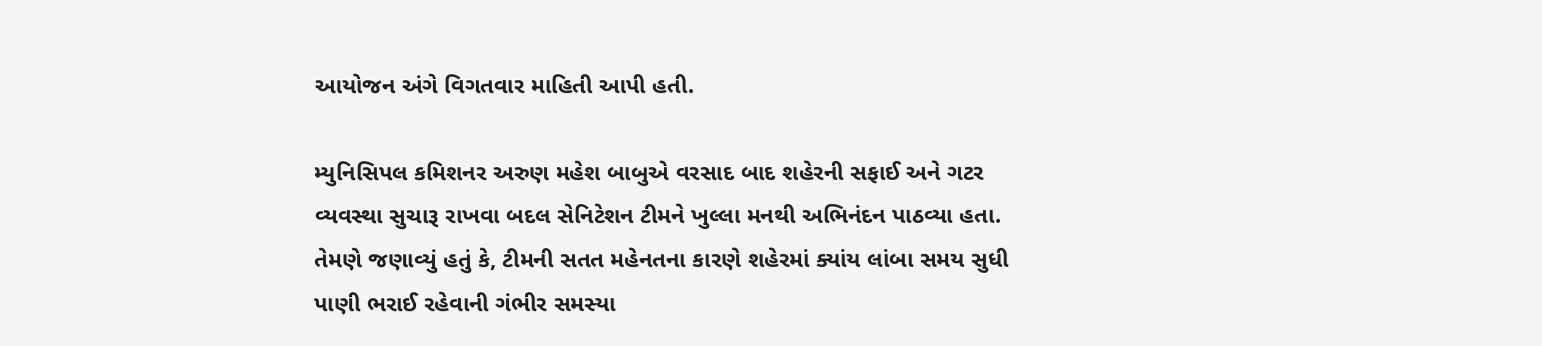આયોજન અંગે વિગતવાર માહિતી આપી હતી.

મ્યુનિસિપલ કમિશનર અરુણ મહેશ બાબુએ વરસાદ બાદ શહેરની સફાઈ અને ગટર વ્યવસ્થા સુચારૂ રાખવા બદલ સેનિટેશન ટીમને ખુલ્લા મનથી અભિનંદન પાઠવ્યા હતા. તેમણે જણાવ્યું હતું કે, ટીમની સતત મહેનતના કારણે શહેરમાં ક્યાંય લાંબા સમય સુધી પાણી ભરાઈ રહેવાની ગંભીર સમસ્યા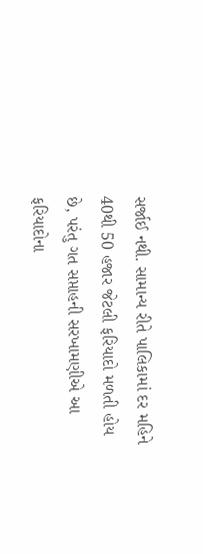સર્જાઈ નથી. સામાન્ય રીતે પાલિકામાં દર મહિને 40થી 50 હજાર જેટલી ફરિયાદો મળતી હોય છે, પરંતુ ગત સપ્તાહની સરખામણીએ આ ફરિયાદોના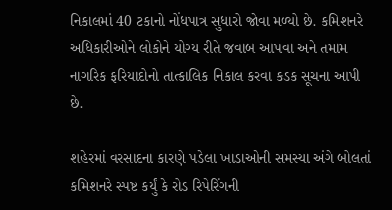નિકાલમાં 40 ટકાનો નોંધપાત્ર સુધારો જોવા મળ્યો છે. કમિશનરે અધિકારીઓને લોકોને યોગ્ય રીતે જવાબ આપવા અને તમામ નાગરિક ફરિયાદોનો તાત્કાલિક નિકાલ કરવા કડક સૂચના આપી છે.

શહેરમાં વરસાદના કારણે પડેલા ખાડાઓની સમસ્યા અંગે બોલતાં કમિશનરે સ્પષ્ટ કર્યું કે રોડ રિપેરિંગની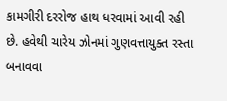કામગીરી દરરોજ હાથ ધરવામાં આવી રહી છે. હવેથી ચારેય ઝોનમાં ગુણવત્તાયુક્ત રસ્તા બનાવવા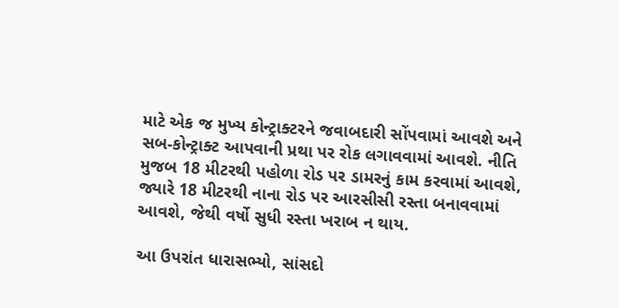માટે એક જ મુખ્ય કોન્ટ્રાક્ટરને જવાબદારી સોંપવામાં આવશે અને સબ-કોન્ટ્રાક્ટ આપવાની પ્રથા પર રોક લગાવવામાં આવશે. નીતિ મુજબ 18 મીટરથી પહોળા રોડ પર ડામરનું કામ કરવામાં આવશે, જ્યારે 18 મીટરથી નાના રોડ પર આરસીસી રસ્તા બનાવવામાં આવશે, જેથી વર્ષો સુધી રસ્તા ખરાબ ન થાય.

આ ઉપરાંત ધારાસભ્યો, સાંસદો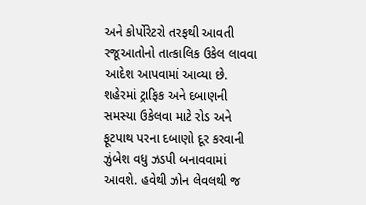અને કોર્પોરેટરો તરફથી આવતી રજૂઆતોનો તાત્કાલિક ઉકેલ લાવવા આદેશ આપવામાં આવ્યા છે. શહેરમાં ટ્રાફિક અને દબાણની સમસ્યા ઉકેલવા માટે રોડ અને ફૂટપાથ પરના દબાણો દૂર કરવાની ઝુંબેશ વધુ ઝડપી બનાવવામાં આવશે. હવેથી ઝોન લેવલથી જ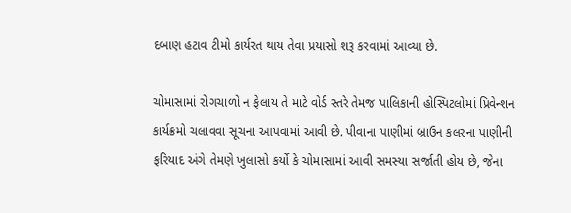દબાણ હટાવ ટીમો કાર્યરત થાય તેવા પ્રયાસો શરૂ કરવામાં આવ્યા છે.

ચોમાસામાં રોગચાળો ન ફેલાય તે માટે વોર્ડ સ્તરે તેમજ પાલિકાની હોસ્પિટલોમાં પ્રિવેન્શન કાર્યક્રમો ચલાવવા સૂચના આપવામાં આવી છે. પીવાના પાણીમાં બ્રાઉન કલરના પાણીની ફરિયાદ અંગે તેમણે ખુલાસો કર્યો કે ચોમાસામાં આવી સમસ્યા સર્જાતી હોય છે, જેના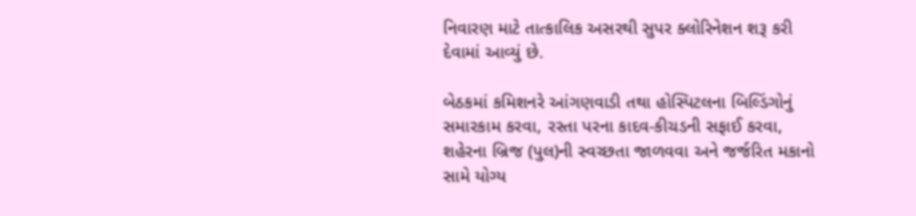નિવારણ માટે તાત્કાલિક અસરથી સુપર ક્લોરિનેશન શરૂ કરી દેવામાં આવ્યું છે.

બેઠકમાં કમિશનરે આંગણવાડી તથા હોસ્પિટલના બિલ્ડિંગોનું સમારકામ કરવા, રસ્તા પરના કાદવ-કીચડની સફાઈ કરવા, શહેરના બ્રિજ (પુલ)ની સ્વચ્છતા જાળવવા અને જર્જરિત મકાનો સામે યોગ્ય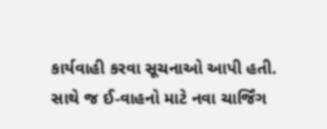કાર્યવાહી કરવા સૂચનાઓ આપી હતી. સાથે જ ઈ-વાહનો માટે નવા ચાર્જિંગ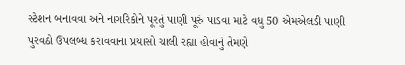સ્ટેશન બનાવવા અને નાગરિકોને પૂરતું પાણી પૂરું પાડવા માટે વધુ 50 એમએલડી પાણી પુરવઠો ઉપલબ્ધ કરાવવાના પ્રયાસો ચાલી રહ્યા હોવાનું તેમણે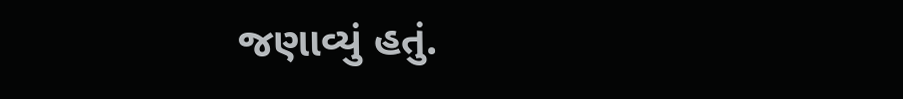જણાવ્યું હતું.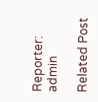Reporter: admin

Related Post